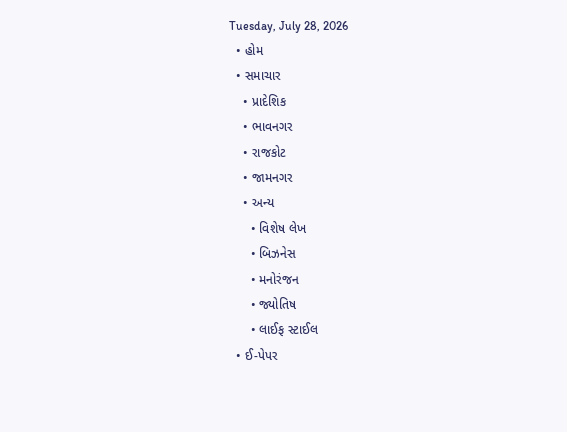Tuesday, July 28, 2026
  • હોમ
  • સમાચાર
    • પ્રાદેશિક
    • ભાવનગર
    • રાજકોટ
    • જામનગર
    • અન્ય
      • વિશેષ લેખ
      • બિઝનેસ
      • મનોરંજન
      • જ્યોતિષ
      • લાઈફ સ્ટાઈલ
  • ઈ-પેપર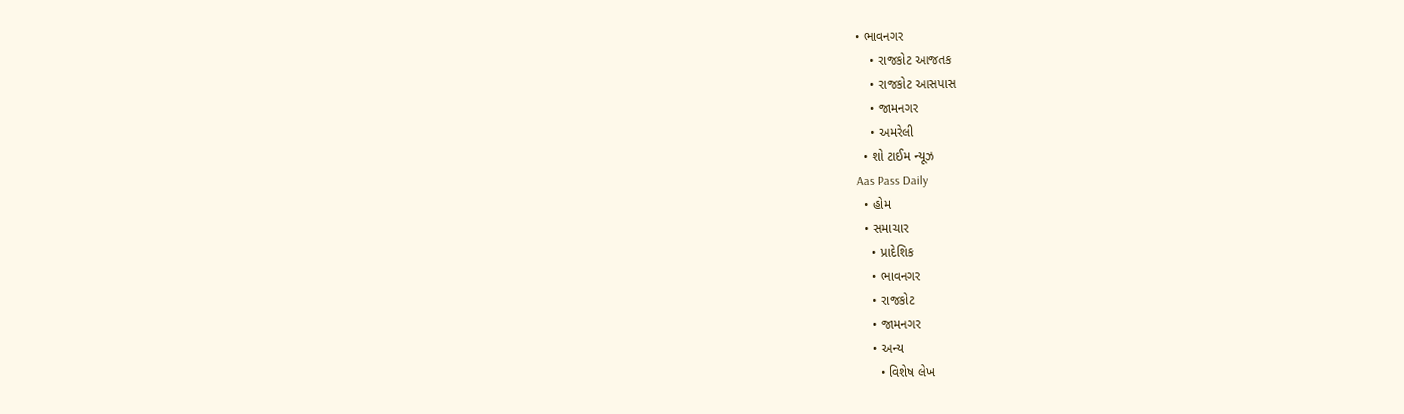• ભાવનગર
    • રાજકોટ આજતક
    • રાજકોટ આસપાસ
    • જામનગર
    • અમરેલી
  • શો ટાઈમ ન્યૂઝ
Aas Pass Daily
  • હોમ
  • સમાચાર
    • પ્રાદેશિક
    • ભાવનગર
    • રાજકોટ
    • જામનગર
    • અન્ય
      • વિશેષ લેખ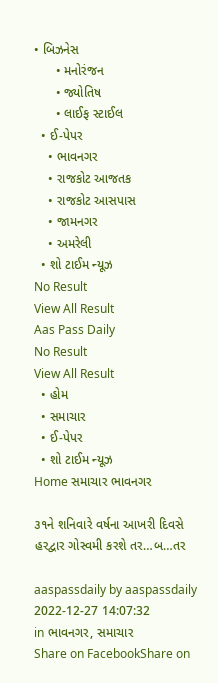• બિઝનેસ
      • મનોરંજન
      • જ્યોતિષ
      • લાઈફ સ્ટાઈલ
  • ઈ-પેપર
    • ભાવનગર
    • રાજકોટ આજતક
    • રાજકોટ આસપાસ
    • જામનગર
    • અમરેલી
  • શો ટાઈમ ન્યૂઝ
No Result
View All Result
Aas Pass Daily
No Result
View All Result
  • હોમ
  • સમાચાર
  • ઈ-પેપર
  • શો ટાઈમ ન્યૂઝ
Home સમાચાર ભાવનગર

૩૧ને શનિવારે વર્ષના આખરી દિવસે હરદ્વાર ગોસ્વમી કરશે તર…બ…તર

aaspassdaily by aaspassdaily
2022-12-27 14:07:32
in ભાવનગર, સમાચાર
Share on FacebookShare on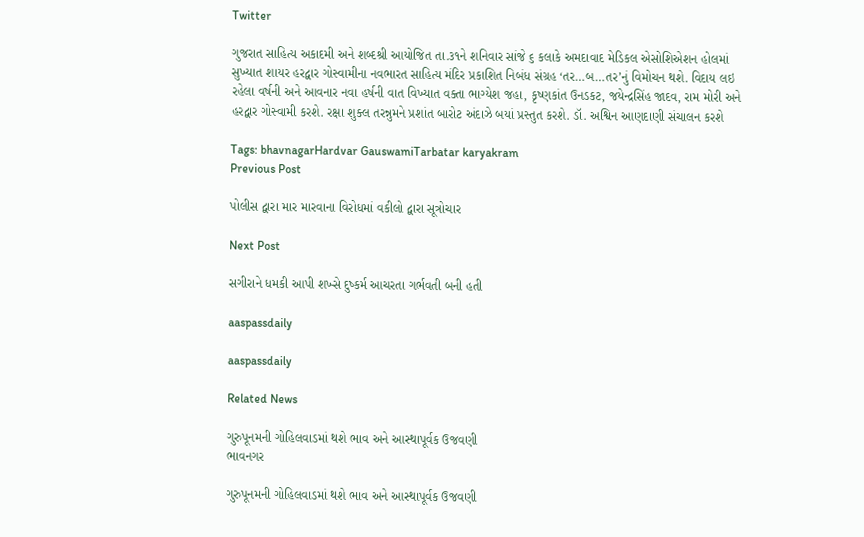Twitter

ગુજરાત સાહિત્ય અકાદમી અને શબ્દશ્રી આયોજિત તા.૩૧ને શનિવાર સાંજે ૬ કલાકે અમદાવાદ મેડિકલ એસોશિએશન હોલમાં સુખ્યાત શાયર હરદ્વાર ગોસ્વામીના નવભારત સાહિત્ય મંદિર પ્રકાશિત નિબંધ સંગ્રહ ‘તર…બ…તર’નું વિમોચન થશે. વિદાય લઇ રહેલા વર્ષની અને આવનાર નવા હર્ષની વાત વિખ્યાત વક્તા ભાગ્યેશ જહા, કૃષ્ણકાંત ઉનડકટ, જયેન્દ્રસિંહ જાદવ, રામ મોરી અને હરદ્વાર ગોસ્વામી કરશે. રક્ષા શુક્લ તરન્નુમને પ્રશાંત બારોટ અંદાઝે બયાં પ્રસ્તુત કરશે. ડૉ. અશ્વિન આણદાણી સંચાલન કરશે

Tags: bhavnagarHardvar GauswamiTarbatar karyakram
Previous Post

પોલીસ દ્વારા માર મારવાના વિરોધમાં વકીલો દ્વારા સૂત્રોચાર

Next Post

સગીરાને ધમકી આપી શખ્સે દુષ્કર્મ આચરતા ગર્ભવતી બની હતી

aaspassdaily

aaspassdaily

Related News

ગુરુપૂનમની ગોહિલવાડમાં થશે ભાવ અને આસ્થાપૂર્વક ઉજવણી
ભાવનગર

ગુરુપૂનમની ગોહિલવાડમાં થશે ભાવ અને આસ્થાપૂર્વક ઉજવણી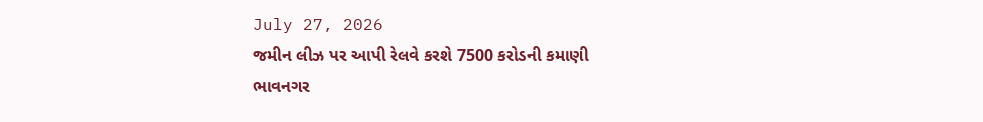July 27, 2026
જમીન લીઝ પર આપી રેલવે કરશે 7500 કરોડની કમાણી
ભાવનગર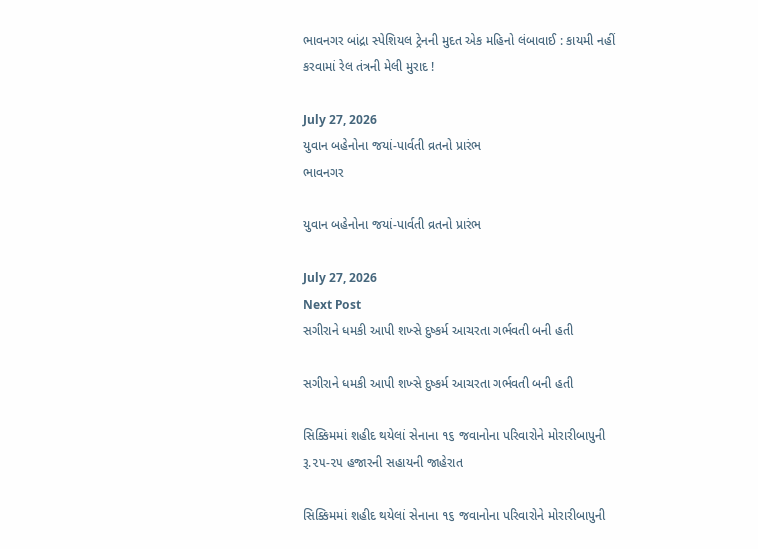ભાવનગર બાંદ્રા સ્પેશિયલ ટ્રેનની મુદત એક મહિનો લંબાવાઈ : કાયમી નહીં કરવામાં રેલ તંત્રની મેલી મુરાદ !

July 27, 2026
યુવાન બહેનોના જયાં-પાર્વતી વ્રતનો પ્રારંભ
ભાવનગર

યુવાન બહેનોના જયાં-પાર્વતી વ્રતનો પ્રારંભ

July 27, 2026
Next Post
સગીરાને ધમકી આપી શખ્સે દુષ્કર્મ આચરતા ગર્ભવતી બની હતી

સગીરાને ધમકી આપી શખ્સે દુષ્કર્મ આચરતા ગર્ભવતી બની હતી

સિક્કિમમાં શહીદ થયેલાં સેનાના ૧૬ જવાનોના પરિવારોને મોરારીબાપુની રૂ.૨૫-૨૫ હજારની સહાયની જાહેરાત

સિક્કિમમાં શહીદ થયેલાં સેનાના ૧૬ જવાનોના પરિવારોને મોરારીબાપુની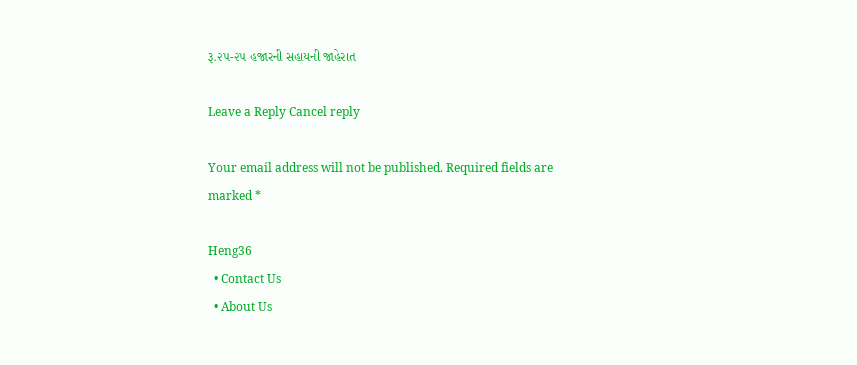રૂ.૨૫-૨૫ હજારની સહાયની જાહેરાત

Leave a Reply Cancel reply

Your email address will not be published. Required fields are marked *

Heng36
  • Contact Us
  • About Us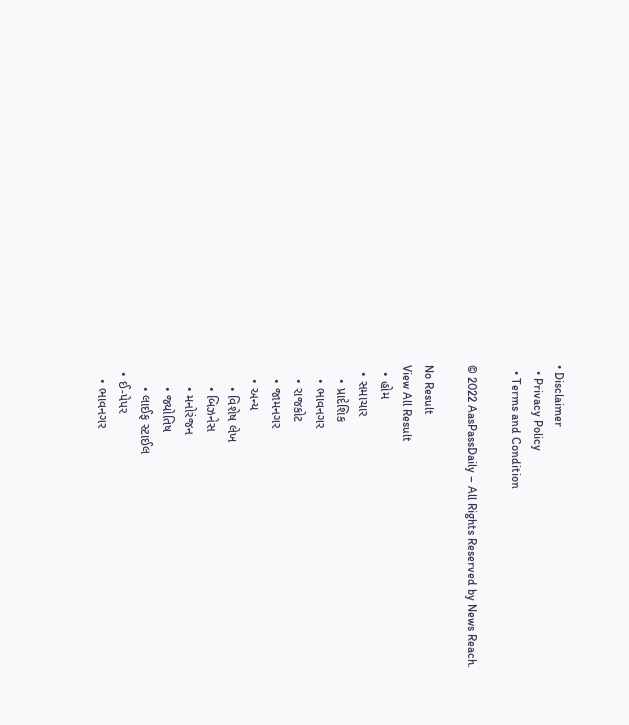• Disclaimer
  • Privacy Policy
  • Terms and Condition

© 2022 AasPassDaily – All Rights Reserved by News Reach.

No Result
View All Result
  • હોમ
  • સમાચાર
    • પ્રાદેશિક
    • ભાવનગર
    • રાજકોટ
    • જામનગર
    • અન્ય
      • વિશેષ લેખ
      • બિઝનેસ
      • મનોરંજન
      • જ્યોતિષ
      • લાઈફ સ્ટાઈલ
  • ઈ-પેપર
    • ભાવનગર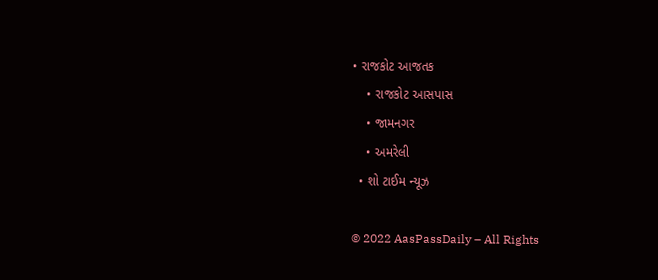• રાજકોટ આજતક
    • રાજકોટ આસપાસ
    • જામનગર
    • અમરેલી
  • શો ટાઈમ ન્યૂઝ

© 2022 AasPassDaily – All Rights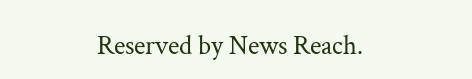Reserved by News Reach.